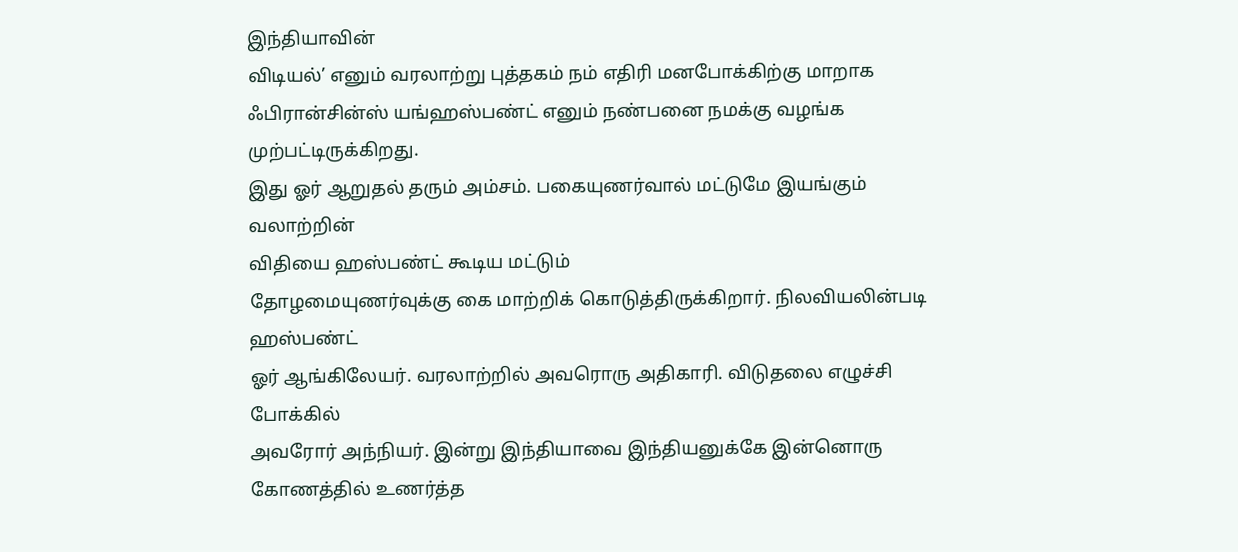இந்தியாவின்
விடியல்’ எனும் வரலாற்று புத்தகம் நம் எதிரி மனபோக்கிற்கு மாறாக
ஃபிரான்சின்ஸ் யங்ஹஸ்பண்ட் எனும் நண்பனை நமக்கு வழங்க முற்பட்டிருக்கிறது.
இது ஓர் ஆறுதல் தரும் அம்சம். பகையுணர்வால் மட்டுமே இயங்கும் வலாற்றின்
விதியை ஹஸ்பண்ட் கூடிய மட்டும்
தோழமையுணர்வுக்கு கை மாற்றிக் கொடுத்திருக்கிறார். நிலவியலின்படி ஹஸ்பண்ட்
ஓர் ஆங்கிலேயர். வரலாற்றில் அவரொரு அதிகாரி. விடுதலை எழுச்சி போக்கில்
அவரோர் அந்நியர். இன்று இந்தியாவை இந்தியனுக்கே இன்னொரு கோணத்தில் உணர்த்த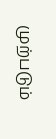முற்படும்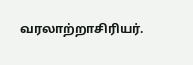வரலாற்றாசிரியர்.